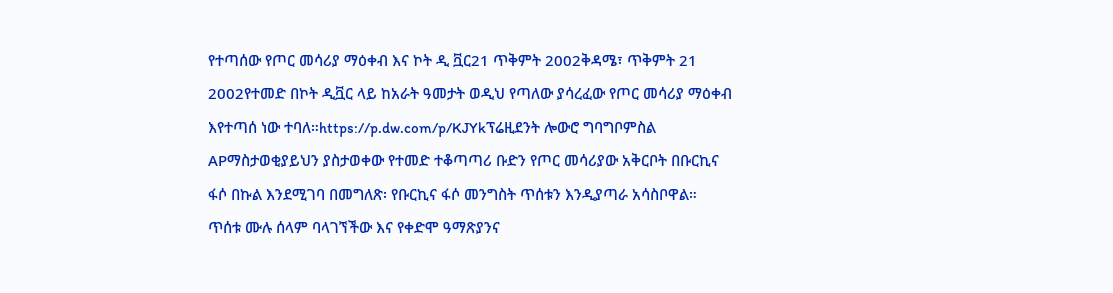የተጣሰው የጦር መሳሪያ ማዕቀብ እና ኮት ዲ ቯር21 ጥቅምት 2002ቅዳሜ፣ ጥቅምት 21 2002የተመድ በኮት ዲቯር ላይ ከአራት ዓመታት ወዲህ የጣለው ያሳረፈው የጦር መሳሪያ ማዕቀብ እየተጣሰ ነው ተባለ።https://p.dw.com/p/KJYkፕሬዚደንት ሎውሮ ግባግቦምስል APማስታወቂያይህን ያስታወቀው የተመድ ተቆጣጣሪ ቡድን የጦር መሳሪያው አቅርቦት በቡርኪና ፋሶ በኩል እንደሚገባ በመግለጽ፡ የቡርኪና ፋሶ መንግስት ጥሰቱን እንዲያጣራ አሳስቦዋል። ጥሰቱ ሙሉ ሰላም ባላገኘችው እና የቀድሞ ዓማጽያንና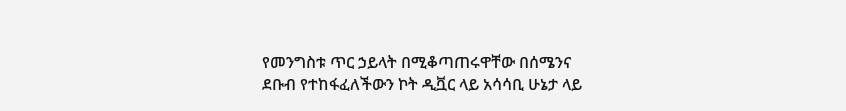የመንግስቱ ጥር ኃይላት በሚቆጣጠሩዋቸው በሰሜንና ደቡብ የተከፋፈለችውን ኮት ዲቯር ላይ አሳሳቢ ሁኔታ ላይ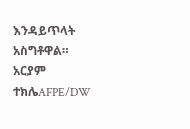እንዳይጥላት አስግቶዋል። አርያም ተክሌAFPE/DW